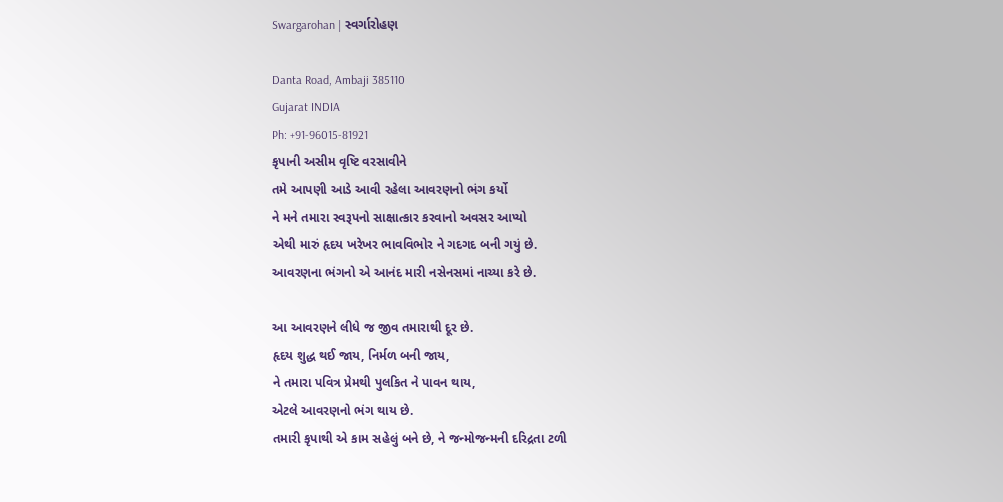Swargarohan | સ્વર્ગારોહણ

Danta Road, Ambaji 385110
Gujarat INDIA
Ph: +91-96015-81921
કૃપાની અસીમ વૃષ્ટિ વરસાવીને
તમે આપણી આડે આવી રહેલા આવરણનો ભંગ કર્યો
ને મને તમારા સ્વરૂપનો સાક્ષાત્કાર કરવાનો અવસર આપ્યો
એથી મારું હૃદય ખરેખર ભાવવિભોર ને ગદગદ બની ગયું છે.
આવરણના ભંગનો એ આનંદ મારી નસેનસમાં નાચ્યા કરે છે.

આ આવરણને લીધે જ જીવ તમારાથી દૂર છે.
હૃદય શુદ્ધ થઈ જાય, નિર્મળ બની જાય,
ને તમારા પવિત્ર પ્રેમથી પુલકિત ને પાવન થાય,
એટલે આવરણનો ભંગ થાય છે.
તમારી કૃપાથી એ કામ સહેલું બને છે, ને જન્મોજન્મની દરિદ્રતા ટળી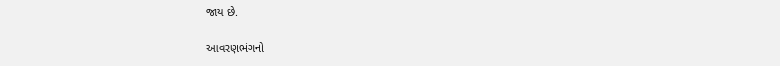જાય છે.

આવરણભંગનો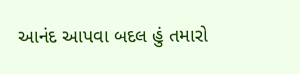આનંદ આપવા બદલ હું તમારો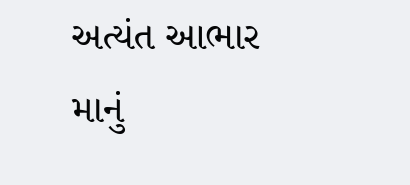અત્યંત આભાર માનું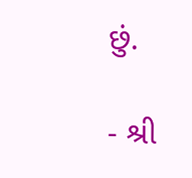છું.

- શ્રી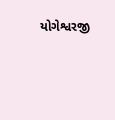યોગેશ્વરજી